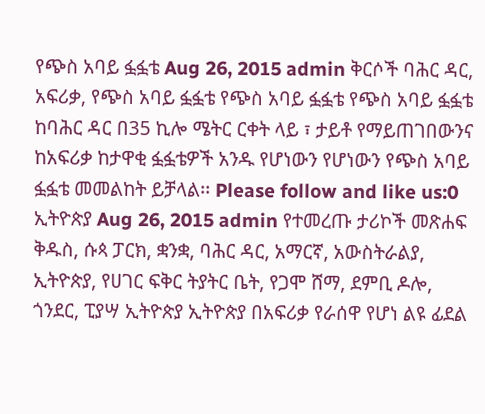የጭስ አባይ ፏፏቴ Aug 26, 2015 admin ቅርሶች ባሕር ዳር, አፍሪቃ, የጭስ አባይ ፏፏቴ የጭስ አባይ ፏፏቴ የጭስ አባይ ፏፏቴ ከባሕር ዳር በ35 ኪሎ ሜትር ርቀት ላይ ፣ ታይቶ የማይጠገበውንና ከአፍሪቃ ከታዋቂ ፏፏቴዎች አንዱ የሆነውን የሆነውን የጭስ አባይ ፏፏቴ መመልከት ይቻላል፡፡ Please follow and like us:0
ኢትዮጵያ Aug 26, 2015 admin የተመረጡ ታሪኮች መጽሐፍ ቅዱስ, ሱጳ ፓርክ, ቋንቋ, ባሕር ዳር, አማርኛ, አውስትራልያ, ኢትዮጵያ, የሀገር ፍቅር ትያትር ቤት, የጋሞ ሸማ, ደምቢ ዶሎ, ጎንደር, ፒያሣ ኢትዮጵያ ኢትዮጵያ በአፍሪቃ የራሰዋ የሆነ ልዩ ፊደል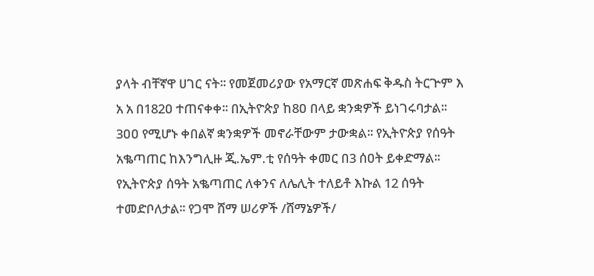ያላት ብቸኛዋ ሀገር ናት፡፡ የመጀመሪያው የአማርኛ መጽሐፍ ቅዱስ ትርጕም እ አ አ በ182ዐ ተጠናቀቀ፡፡ በኢትዮጵያ ከ8ዐ በላይ ቋንቋዎች ይነገሩባታል፡፡ 3ዐዐ የሚሆኑ ቀበልኛ ቋንቋዎች መኖራቸውም ታውቋል፡፡ የኢትዮጵያ የሰዓት አቈጣጠር ከእንግሊዙ ጂ.ኤም.ቲ የሰዓት ቀመር በ3 ሰዐት ይቀድማል፡፡ የኢትዮጵያ ሰዓት አቈጣጠር ለቀንና ለሌሊት ተለይቶ እኩል 12 ሰዓት ተመድቦለታል፡፡ የጋሞ ሸማ ሠሪዎች /ሸማኔዎች/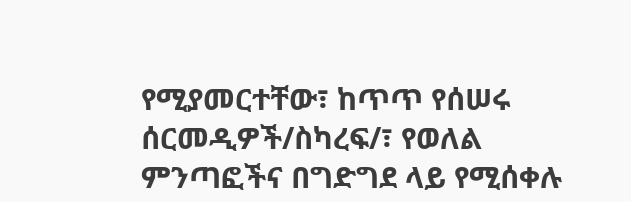የሚያመርተቸው፣ ከጥጥ የሰሠሩ ሰርመዲዎች/ስካረፍ/፣ የወለል ምንጣፎችና በግድግደ ላይ የሚሰቀሉ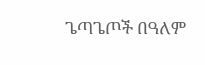ጌጣጌጦች በዓለም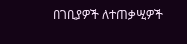በገቢያዎች ለተጠቃሢዎች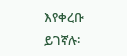እየቀረቡ ይገኛሉ፡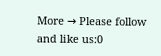More → Please follow and like us:0